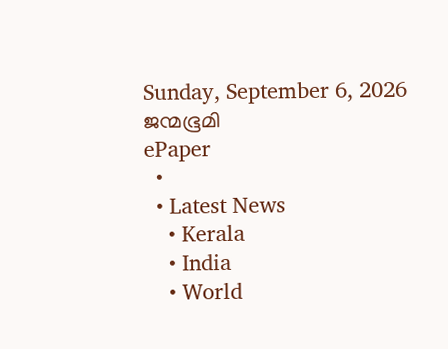Sunday, September 6, 2026
ജന്മഭൂമി
ePaper
  •
  • Latest News
    • Kerala
    • India
    • World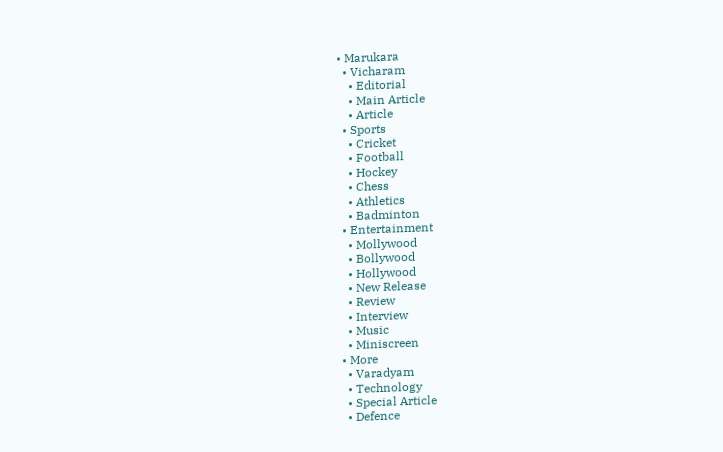• Marukara
  • Vicharam
    • Editorial
    • Main Article
    • Article
  • Sports
    • Cricket
    • Football
    • Hockey
    • Chess
    • Athletics
    • Badminton
  • Entertainment
    • Mollywood
    • Bollywood
    • Hollywood
    • New Release
    • Review
    • Interview
    • Music
    • Miniscreen
  • More
    • Varadyam
    • Technology
    • Special Article
    • Defence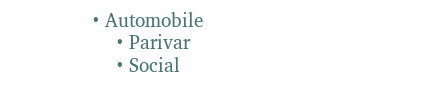• Automobile
    • Parivar
    • Social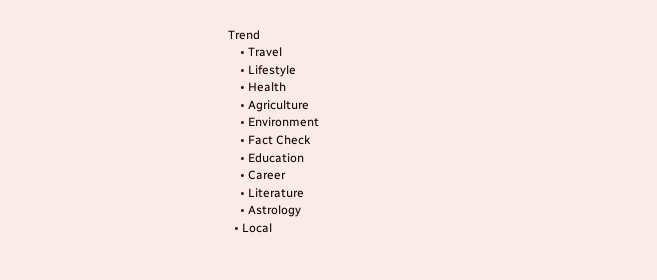Trend
    • Travel
    • Lifestyle
    • Health
    • Agriculture
    • Environment
    • Fact Check
    • Education
    • Career
    • Literature
    • Astrology
  • Local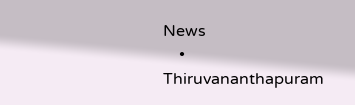News
    • Thiruvananthapuram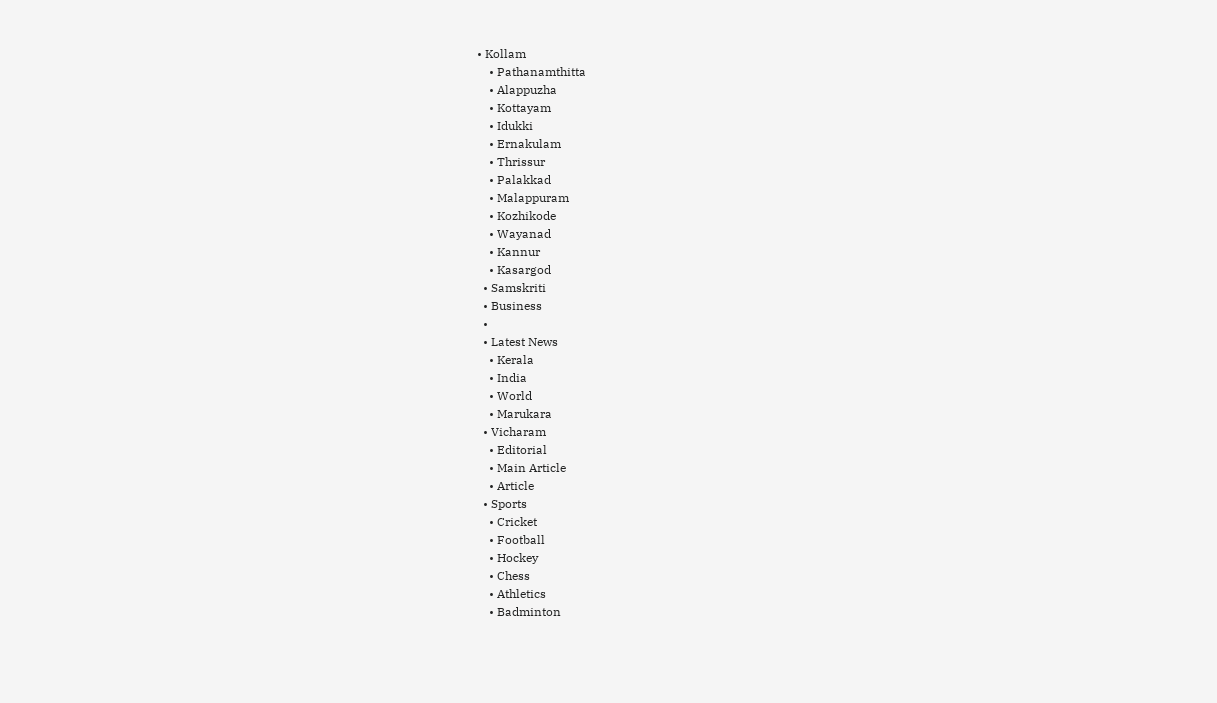• Kollam
    • Pathanamthitta
    • Alappuzha
    • Kottayam
    • Idukki
    • Ernakulam
    • Thrissur
    • Palakkad
    • Malappuram
    • Kozhikode
    • Wayanad
    • Kannur
    • Kasargod
  • Samskriti
  • Business
  •
  • Latest News
    • Kerala
    • India
    • World
    • Marukara
  • Vicharam
    • Editorial
    • Main Article
    • Article
  • Sports
    • Cricket
    • Football
    • Hockey
    • Chess
    • Athletics
    • Badminton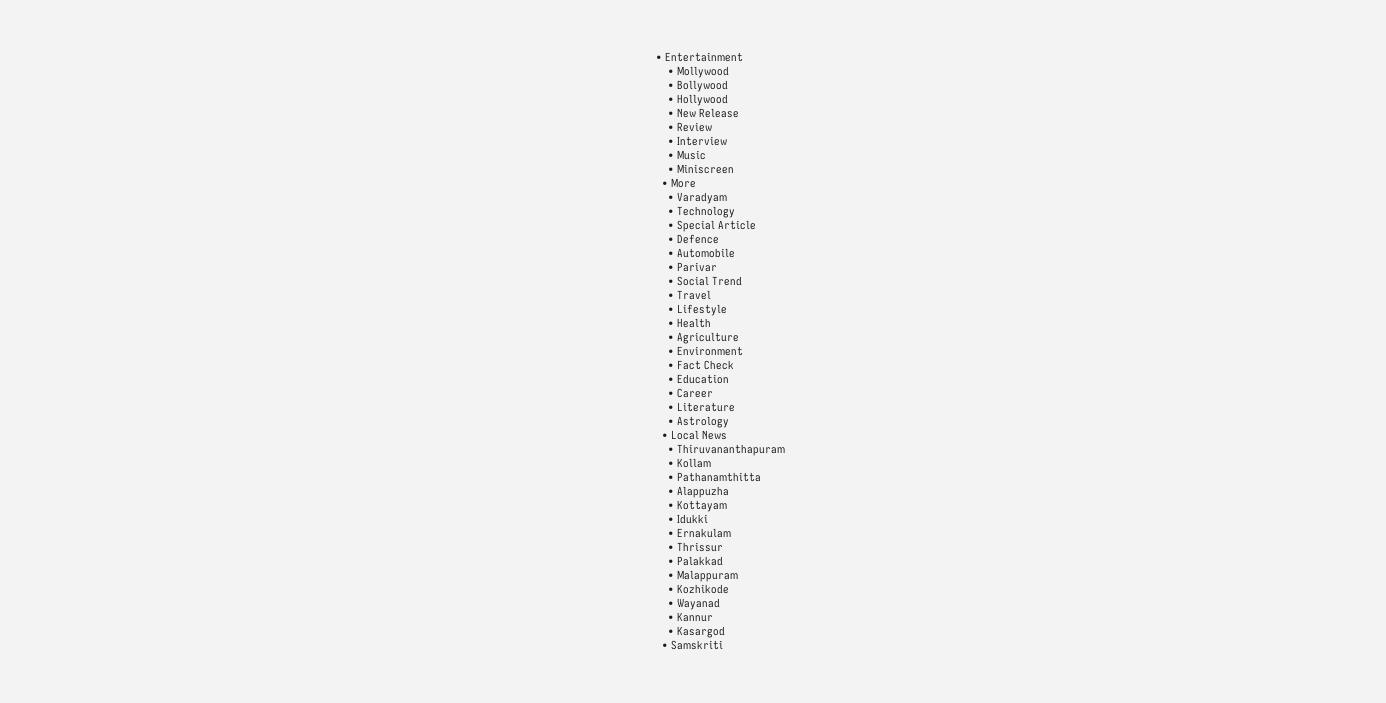• Entertainment
    • Mollywood
    • Bollywood
    • Hollywood
    • New Release
    • Review
    • Interview
    • Music
    • Miniscreen
  • More
    • Varadyam
    • Technology
    • Special Article
    • Defence
    • Automobile
    • Parivar
    • Social Trend
    • Travel
    • Lifestyle
    • Health
    • Agriculture
    • Environment
    • Fact Check
    • Education
    • Career
    • Literature
    • Astrology
  • Local News
    • Thiruvananthapuram
    • Kollam
    • Pathanamthitta
    • Alappuzha
    • Kottayam
    • Idukki
    • Ernakulam
    • Thrissur
    • Palakkad
    • Malappuram
    • Kozhikode
    • Wayanad
    • Kannur
    • Kasargod
  • Samskriti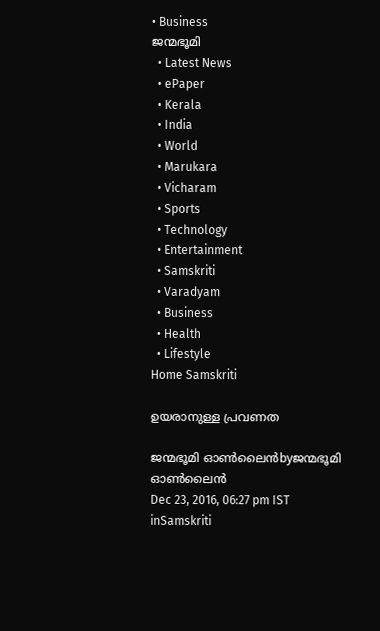• Business
ജന്മഭൂമി
  • Latest News
  • ePaper
  • Kerala
  • India
  • World
  • Marukara
  • Vicharam
  • Sports
  • Technology
  • Entertainment
  • Samskriti
  • Varadyam
  • Business
  • Health
  • Lifestyle
Home Samskriti

ഉയരാനുള്ള പ്രവണത

ജന്മഭൂമി ഓണ്‍ലൈന്‍byജന്മഭൂമി ഓണ്‍ലൈന്‍
Dec 23, 2016, 06:27 pm IST
inSamskriti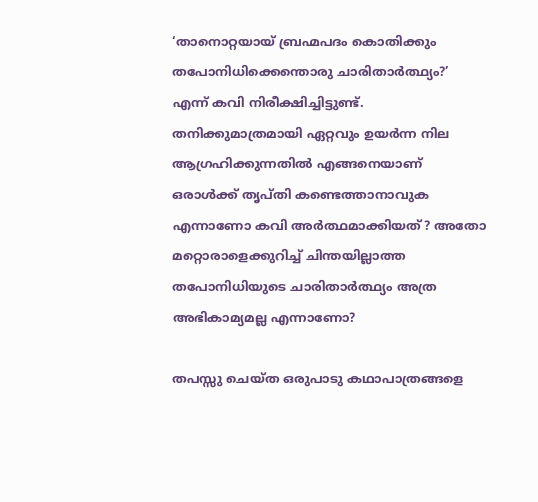‘താനൊറ്റയായ് ബ്രഹ്മപദം കൊതിക്കും തപോനിധിക്കെന്തൊരു ചാരിതാര്‍ത്ഥ്യം?’ എന്ന് കവി നിരീക്ഷിച്ചിട്ടുണ്ട്. തനിക്കുമാത്രമായി ഏറ്റവും ഉയര്‍ന്ന നില ആഗ്രഹിക്കുന്നതില്‍ എങ്ങനെയാണ് ഒരാള്‍ക്ക് തൃപ്തി കണ്ടെത്താനാവുക എന്നാണോ കവി അര്‍ത്ഥമാക്കിയത്? അതോ മറ്റൊരാളെക്കുറിച്ച് ചിന്തയില്ലാത്ത തപോനിധിയുടെ ചാരിതാര്‍ത്ഥ്യം അത്ര അഭികാമ്യമല്ല എന്നാണോ?

തപസ്സു ചെയ്ത ഒരുപാടു കഥാപാത്രങ്ങളെ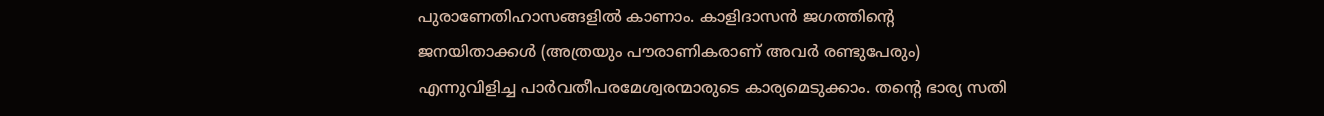പുരാണേതിഹാസങ്ങളില്‍ കാണാം. കാളിദാസന്‍ ജഗത്തിന്റെ ജനയിതാക്കള്‍ (അത്രയും പൗരാണികരാണ് അവര്‍ രണ്ടുപേരും) എന്നുവിളിച്ച പാര്‍വതീപരമേശ്വരന്മാരുടെ കാര്യമെടുക്കാം. തന്റെ ഭാര്യ സതി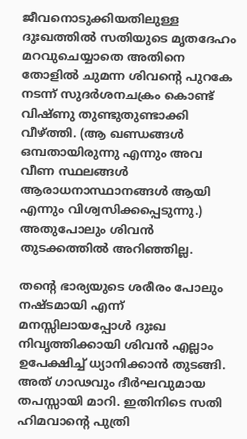ജീവനൊടുക്കിയതിലുള്ള ദുഃഖത്തില്‍ സതിയുടെ മൃതദേഹം മറവുചെയ്യാതെ അതിനെ തോളില്‍ ചുമന്ന ശിവന്റെ പുറകേ നടന്ന് സുദര്‍ശനചക്രം കൊണ്ട് വിഷ്ണു തുണ്ടുതുണ്ടാക്കി വീഴ്‌ത്തി. (ആ ഖണ്ഡങ്ങള്‍ ഒമ്പതായിരുന്നു എന്നും അവ വീണ സ്ഥലങ്ങള്‍ ആരാധനാസ്ഥാനങ്ങള്‍ ആയി എന്നും വിശ്വസിക്കപ്പെടുന്നു.) അതുപോലും ശിവന്‍ തുടക്കത്തില്‍ അറിഞ്ഞില്ല.

തന്റെ ഭാര്യയുടെ ശരീരം പോലും നഷ്ടമായി എന്ന് മനസ്സിലായപ്പോള്‍ ദുഃഖ നിവൃത്തിക്കായി ശിവന്‍ എല്ലാം ഉപേക്ഷിച്ച് ധ്യാനിക്കാന്‍ തുടങ്ങി. അത് ഗാഢവും ദീര്‍ഘവുമായ തപസ്സായി മാറി. ഇതിനിടെ സതി ഹിമവാന്റെ പുത്രി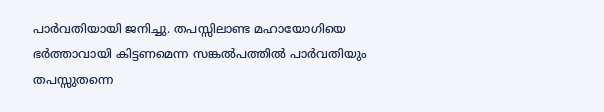പാര്‍വതിയായി ജനിച്ചു. തപസ്സിലാണ്ട മഹായോഗിയെ ഭര്‍ത്താവായി കിട്ടണമെന്ന സങ്കല്‍പത്തില്‍ പാര്‍വതിയും തപസ്സുതന്നെ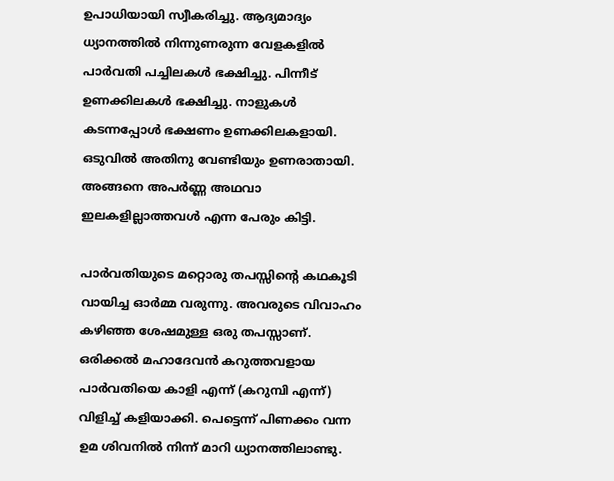ഉപാധിയായി സ്വീകരിച്ചു. ആദ്യമാദ്യം ധ്യാനത്തില്‍ നിന്നുണരുന്ന വേളകളില്‍ പാര്‍വതി പച്ചിലകള്‍ ഭക്ഷിച്ചു. പിന്നീട് ഉണക്കിലകള്‍ ഭക്ഷിച്ചു. നാളുകള്‍ കടന്നപ്പോള്‍ ഭക്ഷണം ഉണക്കിലകളായി. ഒടുവില്‍ അതിനു വേണ്ടിയും ഉണരാതായി. അങ്ങനെ അപര്‍ണ്ണ അഥവാ ഇലകളില്ലാത്തവള്‍ എന്ന പേരും കിട്ടി.

പാര്‍വതിയുടെ മറ്റൊരു തപസ്സിന്റെ കഥകൂടി വായിച്ച ഓര്‍മ്മ വരുന്നു. അവരുടെ വിവാഹം കഴിഞ്ഞ ശേഷമുള്ള ഒരു തപസ്സാണ്. ഒരിക്കല്‍ മഹാദേവന്‍ കറുത്തവളായ പാര്‍വതിയെ കാളി എന്ന് (കറുമ്പി എന്ന്) വിളിച്ച് കളിയാക്കി. പെട്ടെന്ന് പിണക്കം വന്ന ഉമ ശിവനില്‍ നിന്ന് മാറി ധ്യാനത്തിലാണ്ടു.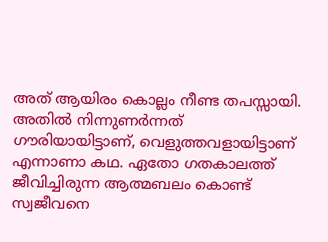അത് ആയിരം കൊല്ലം നീണ്ട തപസ്സായി. അതില്‍ നിന്നുണര്‍ന്നത് ഗൗരിയായിട്ടാണ്, വെളുത്തവളായിട്ടാണ് എന്നാണാ കഥ. ഏതോ ഗതകാലത്ത് ജീവിച്ചിരുന്ന ആത്മബലം കൊണ്ട് സ്വജീവനെ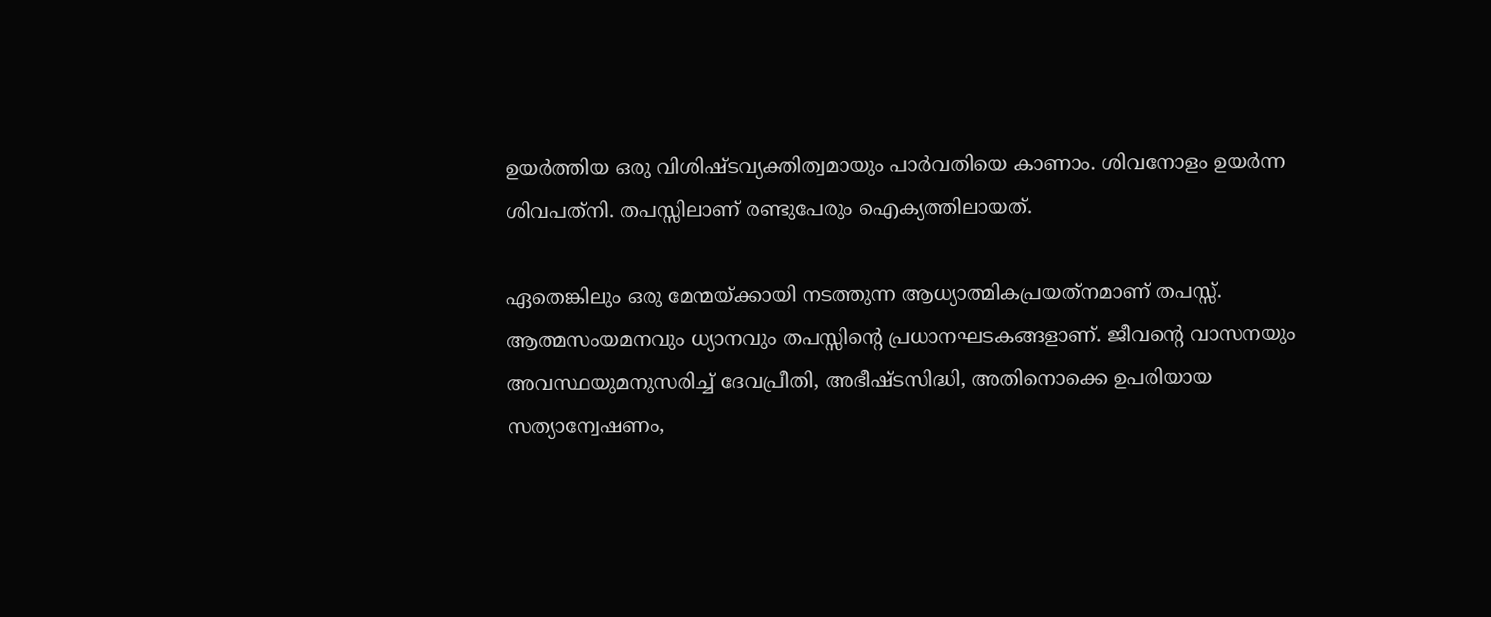ഉയര്‍ത്തിയ ഒരു വിശിഷ്ടവ്യക്തിത്വമായും പാര്‍വതിയെ കാണാം. ശിവനോളം ഉയര്‍ന്ന ശിവപത്‌നി. തപസ്സിലാണ് രണ്ടുപേരും ഐക്യത്തിലായത്.

ഏതെങ്കിലും ഒരു മേന്മയ്‌ക്കായി നടത്തുന്ന ആധ്യാത്മികപ്രയത്‌നമാണ് തപസ്സ്. ആത്മസംയമനവും ധ്യാനവും തപസ്സിന്റെ പ്രധാനഘടകങ്ങളാണ്. ജീവന്റെ വാസനയും അവസ്ഥയുമനുസരിച്ച് ദേവപ്രീതി, അഭീഷ്ടസിദ്ധി, അതിനൊക്കെ ഉപരിയായ സത്യാന്വേഷണം,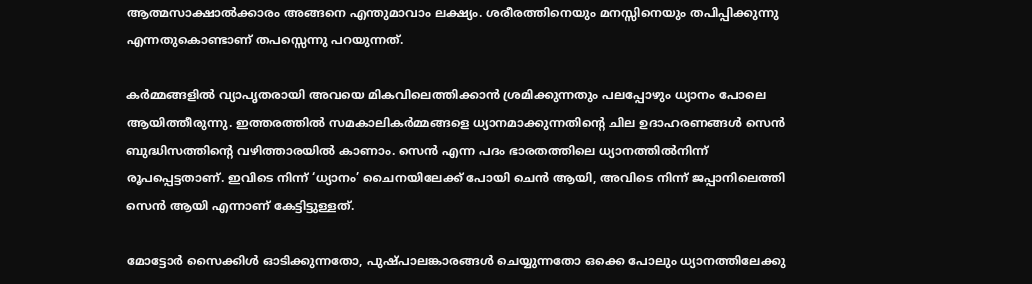ആത്മസാക്ഷാല്‍ക്കാരം അങ്ങനെ എന്തുമാവാം ലക്ഷ്യം. ശരീരത്തിനെയും മനസ്സിനെയും തപിപ്പിക്കുന്നു എന്നതുകൊണ്ടാണ് തപസ്സെന്നു പറയുന്നത്.

കര്‍മ്മങ്ങളില്‍ വ്യാപൃതരായി അവയെ മികവിലെത്തിക്കാന്‍ ശ്രമിക്കുന്നതും പലപ്പോഴും ധ്യാനം പോലെ ആയിത്തീരുന്നു. ഇത്തരത്തില്‍ സമകാലികര്‍മ്മങ്ങളെ ധ്യാനമാക്കുന്നതിന്റെ ചില ഉദാഹരണങ്ങള്‍ സെന്‍ ബുദ്ധിസത്തിന്റെ വഴിത്താരയില്‍ കാണാം. സെന്‍ എന്ന പദം ഭാരതത്തിലെ ധ്യാനത്തില്‍നിന്ന് രൂപപ്പെട്ടതാണ്. ഇവിടെ നിന്ന് ‘ധ്യാനം’ ചൈനയിലേക്ക് പോയി ചെന്‍ ആയി, അവിടെ നിന്ന് ജപ്പാനിലെത്തി സെന്‍ ആയി എന്നാണ് കേട്ടിട്ടുള്ളത്.

മോട്ടോര്‍ സൈക്കിള്‍ ഓടിക്കുന്നതോ, പുഷ്പാലങ്കാരങ്ങള്‍ ചെയ്യുന്നതോ ഒക്കെ പോലും ധ്യാനത്തിലേക്കു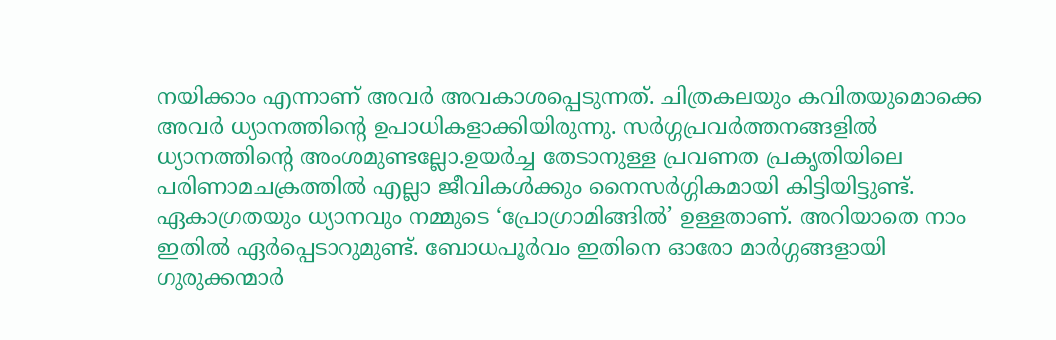നയിക്കാം എന്നാണ് അവര്‍ അവകാശപ്പെടുന്നത്. ചിത്രകലയും കവിതയുമൊക്കെ അവര്‍ ധ്യാനത്തിന്റെ ഉപാധികളാക്കിയിരുന്നു. സര്‍ഗ്ഗപ്രവര്‍ത്തനങ്ങളില്‍ ധ്യാനത്തിന്റെ അംശമുണ്ടല്ലോ.ഉയര്‍ച്ച തേടാനുള്ള പ്രവണത പ്രകൃതിയിലെ പരിണാമചക്രത്തില്‍ എല്ലാ ജീവികള്‍ക്കും നൈസര്‍ഗ്ഗികമായി കിട്ടിയിട്ടുണ്ട്. ഏകാഗ്രതയും ധ്യാനവും നമ്മുടെ ‘പ്രോഗ്രാമിങ്ങില്‍’ ഉള്ളതാണ്. അറിയാതെ നാം ഇതില്‍ ഏര്‍പ്പെടാറുമുണ്ട്. ബോധപൂര്‍വം ഇതിനെ ഓരോ മാര്‍ഗ്ഗങ്ങളായി ഗുരുക്കന്മാര്‍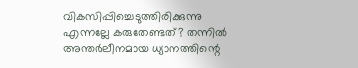വികസിപ്പിച്ചെടുത്തിരിക്കുന്നു എന്നല്ലേ കരുതേണ്ടത്? തന്നില്‍ അന്തര്‍ലീനമായ ധ്യാനത്തിന്റെ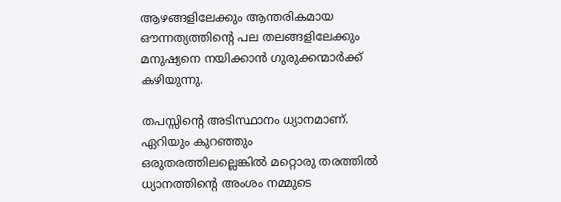ആഴങ്ങളിലേക്കും ആന്തരികമായ ഔന്നത്യത്തിന്റെ പല തലങ്ങളിലേക്കും മനുഷ്യനെ നയിക്കാന്‍ ഗുരുക്കന്മാര്‍ക്ക് കഴിയുന്നു.

തപസ്സിന്റെ അടിസ്ഥാനം ധ്യാനമാണ്. ഏറിയും കുറഞ്ഞും ഒരുതരത്തിലല്ലെങ്കില്‍ മറ്റൊരു തരത്തില്‍ ധ്യാനത്തിന്റെ അംശം നമ്മുടെ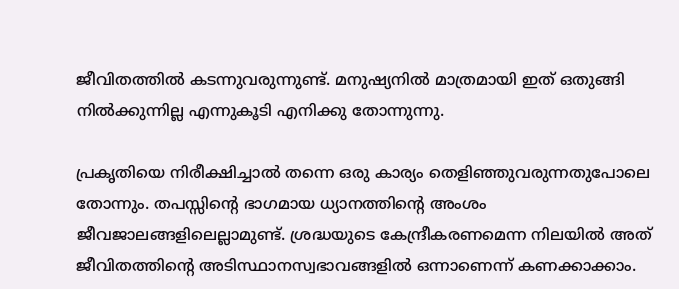ജീവിതത്തില്‍ കടന്നുവരുന്നുണ്ട്. മനുഷ്യനില്‍ മാത്രമായി ഇത് ഒതുങ്ങി നില്‍ക്കുന്നില്ല എന്നുകൂടി എനിക്കു തോന്നുന്നു.

പ്രകൃതിയെ നിരീക്ഷിച്ചാല്‍ തന്നെ ഒരു കാര്യം തെളിഞ്ഞുവരുന്നതുപോലെ തോന്നും. തപസ്സിന്റെ ഭാഗമായ ധ്യാനത്തിന്റെ അംശം ജീവജാലങ്ങളിലെല്ലാമുണ്ട്. ശ്രദ്ധയുടെ കേന്ദ്രീകരണമെന്ന നിലയില്‍ അത് ജീവിതത്തിന്റെ അടിസ്ഥാനസ്വഭാവങ്ങളില്‍ ഒന്നാണെന്ന് കണക്കാക്കാം.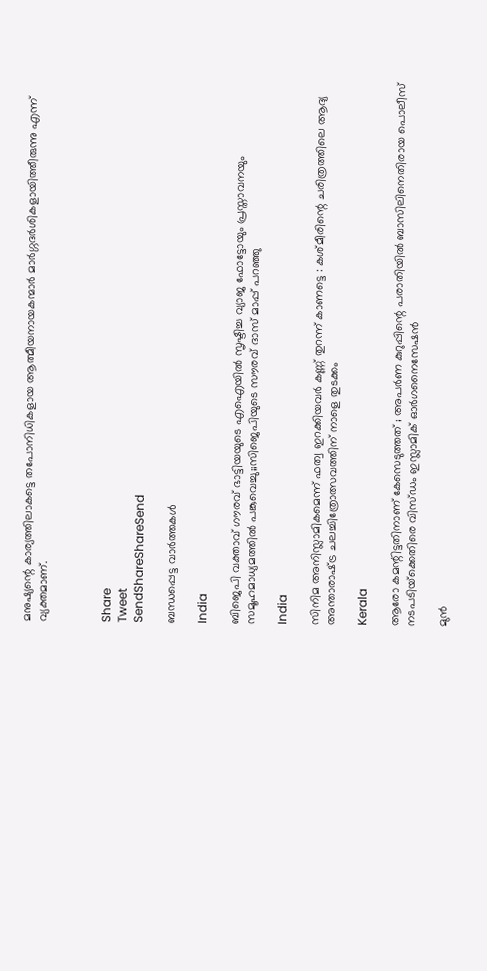മനുഷ്യന്റെ കാര്യത്തിലാകട്ടെ തപോനിധികളായ ആത്മീയനായകന്മാര്‍ മാര്‍ഗ്ഗദര്‍ശികളായിത്തീരുന്നു എന്ന് വ്യക്തമാണ്.



Share
Tweet
SendShareShareSend

ബന്ധപ്പെട്ട വാര്‍ത്തകള്‍

India

ബിജെപി വക്താവ് ഗൗരവ് ഭാട്ടിയയുടെ എഐയില്‍ സൃഷ്ടിച്ച വ്യാജ ഫോട്ടോയും പ്രസ്താവനയും സമൂഹമാധ്യമത്തില്‍ പങ്കുവെച്ചു;;സിജെപിയുടെ സൗരവ് ദാസ് മാപ്പ് പറഞ്ഞു

India

സിനിമ അനിസ്ലാമികമെന്ന് ഫത്വ ഇറക്കിയവർ കണ്ണ് തുറന്ന് കാണട്ടെ : കശ്മീരിന്റെ ചരിത്രത്തിലെ ആദ്യ അന്താരാഷ്‌ട്ര ചലച്ചിത്രോത്സവത്തിന് നാളെ തുടക്കം

Kerala

ആരോ കമന്റിട്ടതിനാണ് കേസെടുത്തത് ; അപര്‍ണ കുറുപ്പിന്റെ പരാതിയില്‍ ബാസിലിനെതിരായ പൊലീസ് നടപടിയ്‌ക്കെതിരെ വിസ്ഡം ഇസ്ലാമിക് ഓര്‍ഗനൈസേഷന്‍

മുന്‍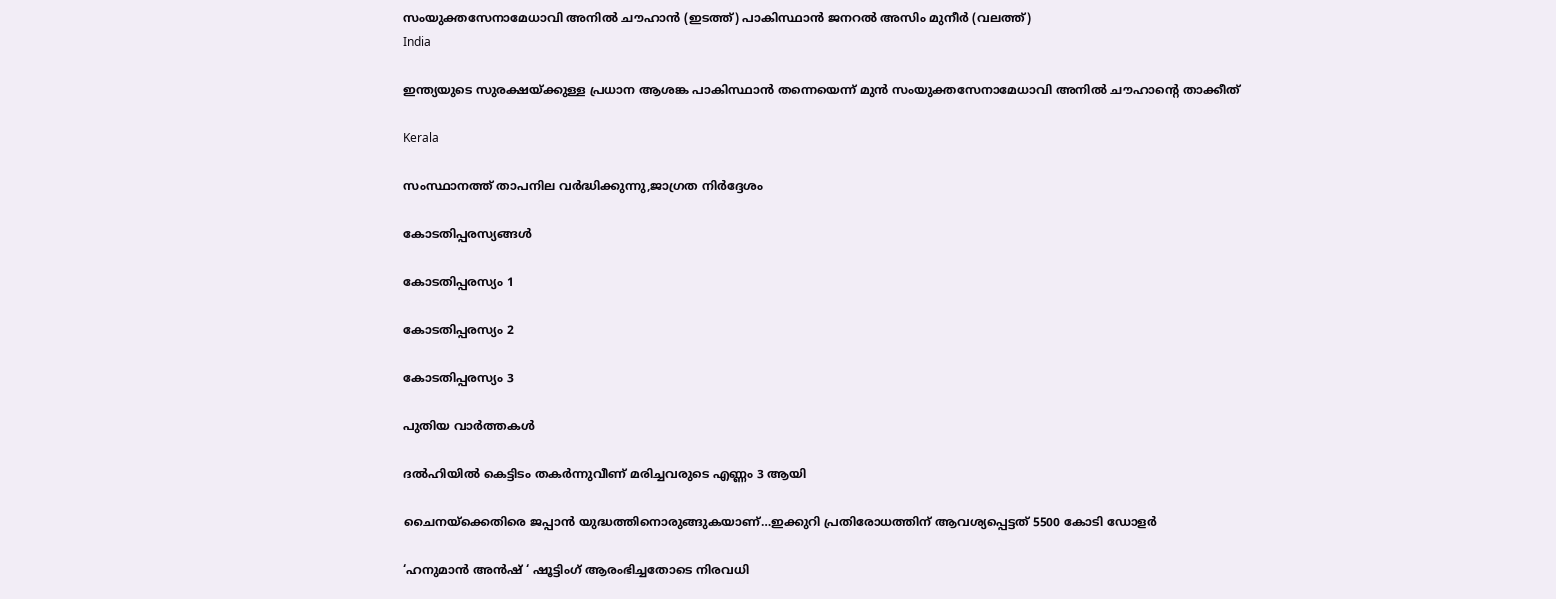സംയുക്തസേനാമേധാവി അനില്‍ ചൗഹാന്‍ (ഇടത്ത്) പാകിസ്ഥാന്‍ ജനറല്‍ അസിം മുനീര്‍ (വലത്ത്)
India

ഇന്ത്യയുടെ സുരക്ഷയ്‌ക്കുള്ള പ്രധാന ആശങ്ക പാകിസ്ഥാൻ തന്നെയെന്ന് മുൻ സംയുക്തസേനാമേധാവി അനിൽ ചൗഹാന്റെ താക്കീത്

Kerala

സംസ്ഥാനത്ത് താപനില വര്‍ദ്ധിക്കുന്നു,ജാഗ്രത നിര്‍ദ്ദേശം

കോടതിപ്പരസ്യങ്ങള്‍

കോടതിപ്പരസ്യം 1

കോടതിപ്പരസ്യം 2

കോടതിപ്പരസ്യം 3

പുതിയ വാര്‍ത്തകള്‍

ദല്‍ഹിയില്‍ കെട്ടിടം തകര്‍ന്നുവീണ് മരിച്ചവരുടെ എണ്ണം 3 ആയി

ചൈനയ്‌ക്കെതിരെ ജപ്പാ‍ന്‍ യുദ്ധത്തിനൊരുങ്ങുകയാണ്…ഇക്കുറി പ്രതിരോധത്തിന് ആവശ്യപ്പെട്ടത് 5500 കോടി ഡോളര്‍

‘ഹനുമാൻ അൻഷ് ‘ ഷൂട്ടിംഗ് ആരംഭിച്ചതോടെ നിരവധി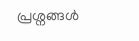പ്രശ്നങ്ങൾ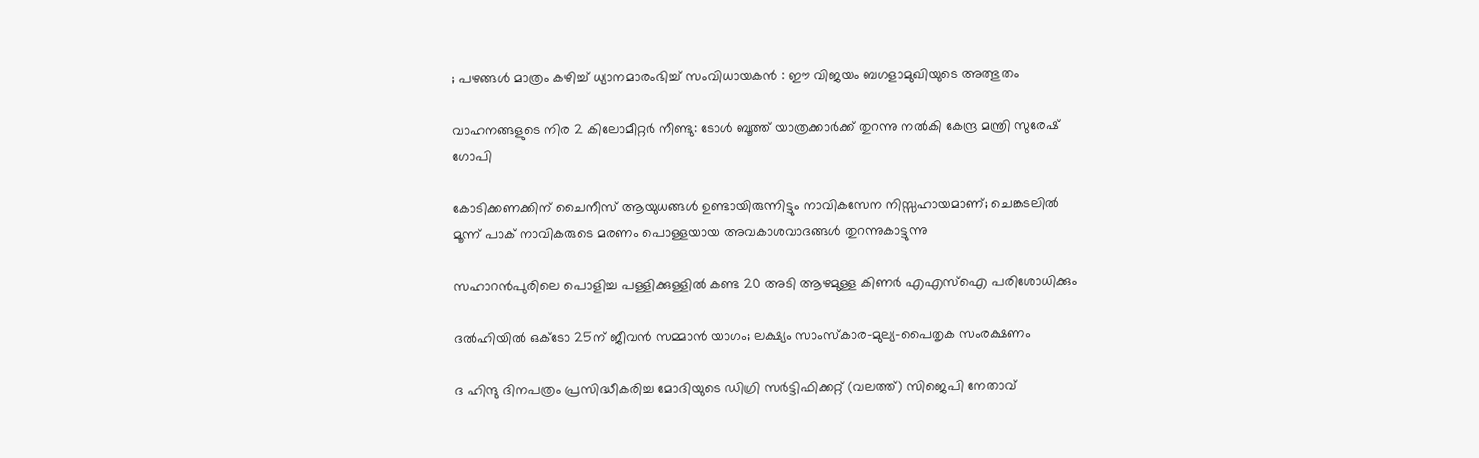; പഴങ്ങൾ മാത്രം കഴിച്ച് ധ്യാനമാരംഭിച്ച് സംവിധായകൻ : ഈ വിജയം ബഗളാമുഖിയുടെ അത്ഭുതം

വാഹനങ്ങളുടെ നിര 2 കിലോമീറ്റര്‍ നീണ്ടു: ടോള്‍ ബൂത്ത് യാത്രക്കാര്‍ക്ക് തുറന്നു നല്‍കി കേന്ദ്ര മന്ത്രി സുരേഷ് ഗോപി

കോടിക്കണക്കിന് ചൈനീസ് ആയുധങ്ങൾ ഉണ്ടായിരുന്നിട്ടും നാവികസേന നിസ്സഹായമാണ്; ചെങ്കടലിൽ മൂന്ന് പാക് നാവികരുടെ മരണം പൊള്ളയായ അവകാശവാദങ്ങൾ തുറന്നുകാട്ടുന്നു

സഹാറൻപുരിലെ പൊളിച്ച പള്ളിക്കുള്ളിൽ കണ്ട 20 അടി ആഴമുള്ള കിണർ എഎസ്‌ഐ പരിശോധിക്കും

ദൽഹിയിൽ ഒക്‌ടോ 25ന് ജീവൻ സമ്മാൻ യാഗം; ലക്ഷ്യം സാംസ്‌കാര-മുല്യ-പൈതൃക സംരക്ഷണം

ദ ഹിന്ദു ദിനപത്രം പ്രസിദ്ധീകരിച്ച മോദിയുടെ ഡിഗ്രി സര്‍ട്ടിഫിക്കറ്റ് (വലത്ത്) സിജെപി നേതാവ്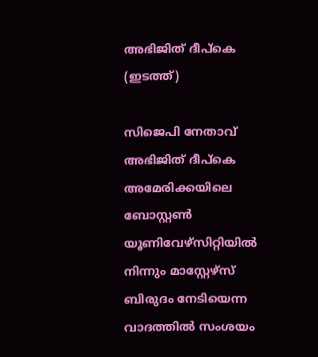അഭിജിത് ദീപ്കെ (ഇടത്ത്)

സിജെപി നേതാവ് അഭിജിത് ദീപ്കെ അമേരിക്കയിലെ ബോസ്റ്റണ്‍ യൂണിവേഴ്സിറ്റിയില്‍ നിന്നും മാസ്റ്റേഴ്സ് ബിരുദം നേടിയെന്ന വാദത്തില്‍ സംശയം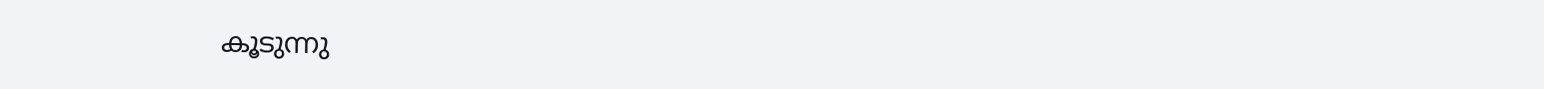കൂടുന്നു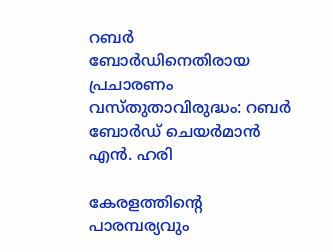റബർ ബോർഡിനെതിരായ പ്രചാരണം വസ്തുതാവിരുദ്ധം: റബർ ബോർഡ് ചെയർമാൻ എൻ. ഹരി

കേരളത്തിന്റെ പാരമ്പര്യവും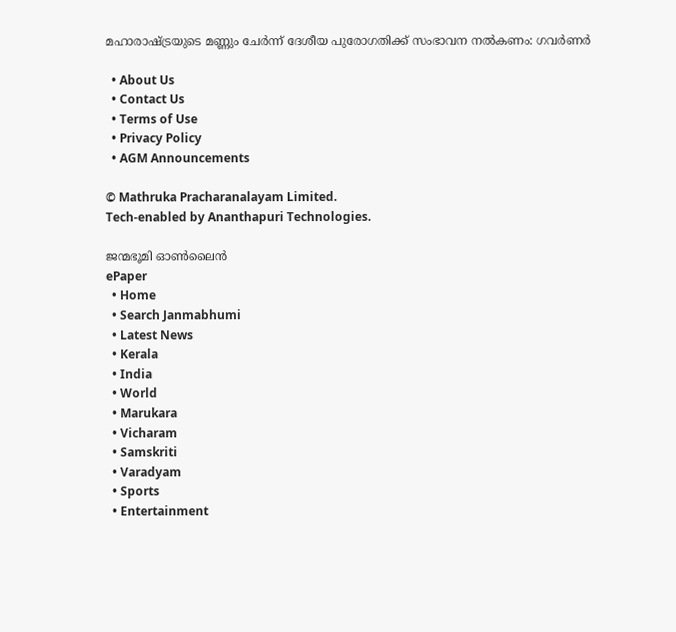മഹാരാഷ്‌ട്രയുടെ മണ്ണും ചേര്‍ന്ന് ദേശീയ പുരോഗതിക്ക് സംഭാവന നല്‍കണം: ഗവര്‍ണര്‍

  • About Us
  • Contact Us
  • Terms of Use
  • Privacy Policy
  • AGM Announcements

© Mathruka Pracharanalayam Limited.
Tech-enabled by Ananthapuri Technologies.

ജന്മഭൂമി ഓണ്‍ലൈന്‍
ePaper
  • Home
  • Search Janmabhumi
  • Latest News
  • Kerala
  • India
  • World
  • Marukara
  • Vicharam
  • Samskriti
  • Varadyam
  • Sports
  • Entertainment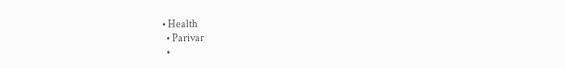• Health
  • Parivar
  •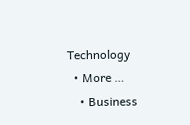Technology
  • More …
    • Business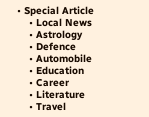• Special Article
    • Local News
    • Astrology
    • Defence
    • Automobile
    • Education
    • Career
    • Literature
    • Travel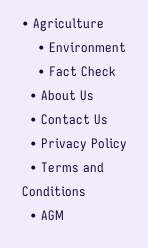• Agriculture
    • Environment
    • Fact Check
  • About Us
  • Contact Us
  • Privacy Policy
  • Terms and Conditions
  • AGM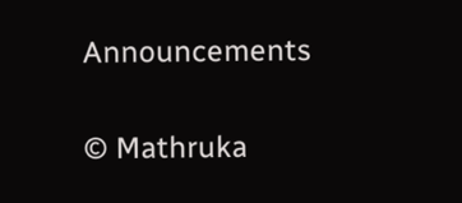Announcements

© Mathruka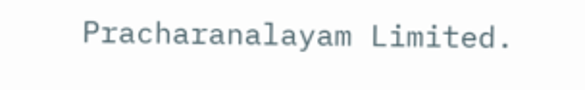Pracharanalayam Limited.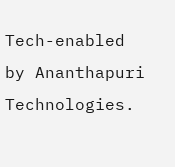Tech-enabled by Ananthapuri Technologies.